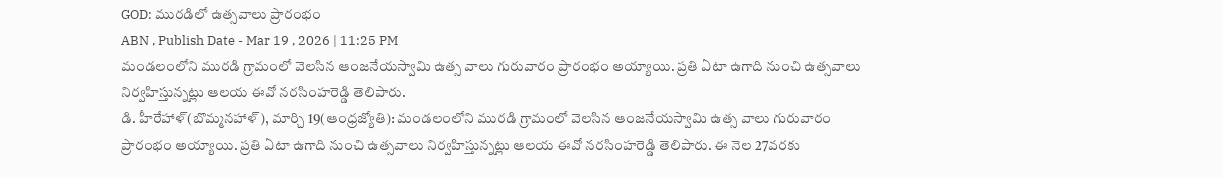GOD: మురడిలో ఉత్సవాలు ప్రారంభం
ABN , Publish Date - Mar 19 , 2026 | 11:25 PM
మండలంలోని మురడి గ్రామంలో వెలసిన ఆంజనేయస్వామి ఉత్స వాలు గురువారం ప్రారంభం అయ్యాయి. ప్రతి ఏటా ఉగాది నుంచి ఉత్సవాలు నిర్వహిస్తున్నట్లు ఆలయ ఈవో నరసింహరెడ్డి తెలిపారు.
డి. హీరేహాళ్(బొమ్మనహాళ్), మార్చి 19(ఆంధ్రజ్యోతి): మండలంలోని మురడి గ్రామంలో వెలసిన ఆంజనేయస్వామి ఉత్స వాలు గురువారం ప్రారంభం అయ్యాయి. ప్రతి ఏటా ఉగాది నుంచి ఉత్సవాలు నిర్వహిస్తున్నట్లు ఆలయ ఈవో నరసింహరెడ్డి తెలిపారు. ఈ నెల 27వరకు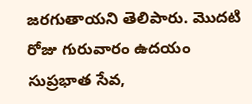జరగుతాయని తెలిపారు. మొదటి రోజు గురువారం ఉదయం సుప్రభాత సేవ,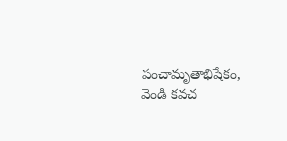పంచామృతాభిషేకం, వెండి కవచ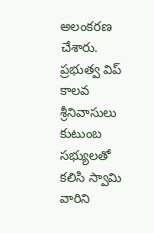అలంకరణ చేశారు. ప్రభుత్వ విప్ కాలవ శ్రీనివాసులు కుటుంబ సభ్యులతో కలిసి స్వామి వారిని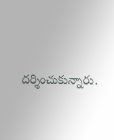దర్శించుకున్నారు.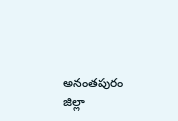అనంతపురం జిల్లా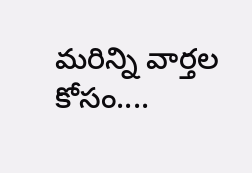మరిన్ని వార్తల కోసం....